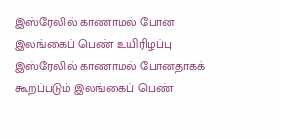இஸ்ரேலில் காணாமல் போன இலங்கைப் பெண் உயிரிழப்பு
இஸ்ரேலில் காணாமல் போனதாகக் கூறப்படும் இலங்கைப் பெண்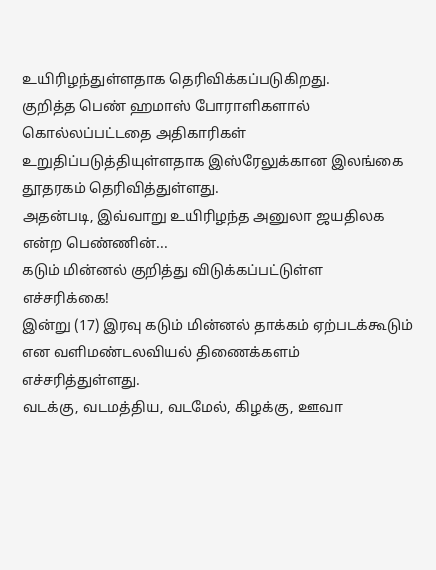உயிரிழந்துள்ளதாக தெரிவிக்கப்படுகிறது.
குறித்த பெண் ஹமாஸ் போராளிகளால் கொல்லப்பட்டதை அதிகாரிகள் உறுதிப்படுத்தியுள்ளதாக இஸ்ரேலுக்கான இலங்கை தூதரகம் தெரிவித்துள்ளது.
அதன்படி, இவ்வாறு உயிரிழந்த அனுலா ஜயதிலக என்ற பெண்ணின்...
கடும் மின்னல் குறித்து விடுக்கப்பட்டுள்ள எச்சரிக்கை!
இன்று (17) இரவு கடும் மின்னல் தாக்கம் ஏற்படக்கூடும் என வளிமண்டலவியல் திணைக்களம் எச்சரித்துள்ளது.
வடக்கு, வடமத்திய, வடமேல், கிழக்கு, ஊவா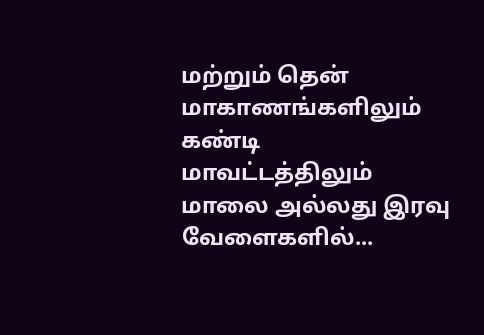மற்றும் தென் மாகாணங்களிலும் கண்டி மாவட்டத்திலும் மாலை அல்லது இரவு வேளைகளில்...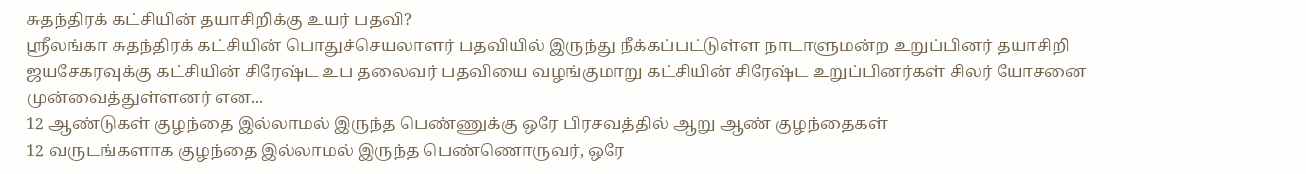சுதந்திரக் கட்சியின் தயாசிறிக்கு உயர் பதவி?
ஶ்ரீலங்கா சுதந்திரக் கட்சியின் பொதுச்செயலாளர் பதவியில் இருந்து நீக்கப்பட்டுள்ள நாடாளுமன்ற உறுப்பினர் தயாசிறி ஜயசேகரவுக்கு கட்சியின் சிரேஷ்ட உப தலைவர் பதவியை வழங்குமாறு கட்சியின் சிரேஷ்ட உறுப்பினர்கள் சிலர் யோசனை முன்வைத்துள்ளனர் என...
12 ஆண்டுகள் குழந்தை இல்லாமல் இருந்த பெண்ணுக்கு ஒரே பிரசவத்தில் ஆறு ஆண் குழந்தைகள்
12 வருடங்களாக குழந்தை இல்லாமல் இருந்த பெண்ணொருவர், ஒரே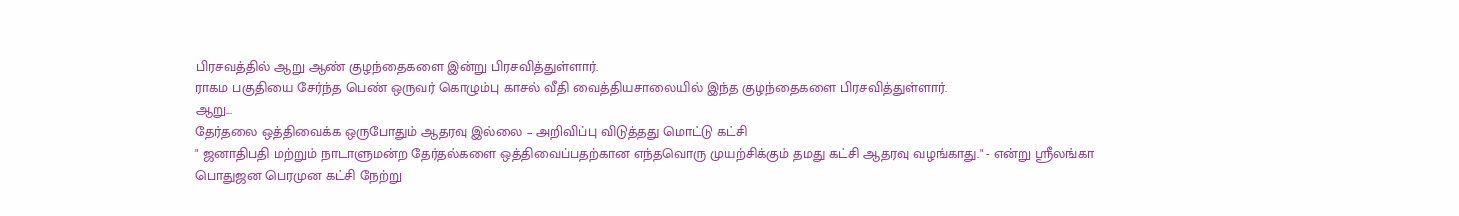பிரசவத்தில் ஆறு ஆண் குழந்தைகளை இன்று பிரசவித்துள்ளார்.
ராகம பகுதியை சேர்ந்த பெண் ஒருவர் கொழும்பு காசல் வீதி வைத்தியசாலையில் இந்த குழந்தைகளை பிரசவித்துள்ளார்.
ஆறு...
தேர்தலை ஒத்திவைக்க ஒருபோதும் ஆதரவு இல்லை – அறிவிப்பு விடுத்தது மொட்டு கட்சி
" ஜனாதிபதி மற்றும் நாடாளுமன்ற தேர்தல்களை ஒத்திவைப்பதற்கான எந்தவொரு முயற்சிக்கும் தமது கட்சி ஆதரவு வழங்காது." - என்று ஶ்ரீலங்கா பொதுஜன பெரமுன கட்சி நேற்று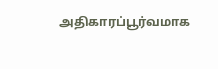அதிகாரப்பூர்வமாக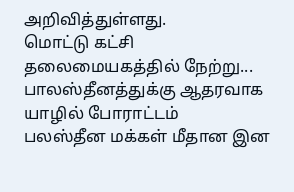அறிவித்துள்ளது.
மொட்டு கட்சி தலைமையகத்தில் நேற்று...
பாலஸ்தீனத்துக்கு ஆதரவாக யாழில் போராட்டம்
பலஸ்தீன மக்கள் மீதான இன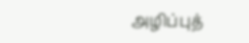அழிப்புத்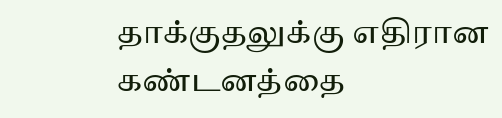தாக்குதலுக்கு எதிரான கண்டனத்தை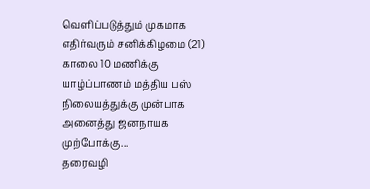வெளிப்படுத்தும் முகமாக எதிர்வரும் சனிக்கிழமை (21) காலை 10 மணிக்கு யாழ்ப்பாணம் மத்திய பஸ் நிலையத்துக்கு முன்பாக அனைத்து ஜனநாயக முற்போக்கு...
தரைவழி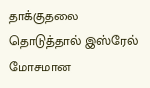தாக்குதலை தொடுத்தால் இஸ்ரேல் மோசமான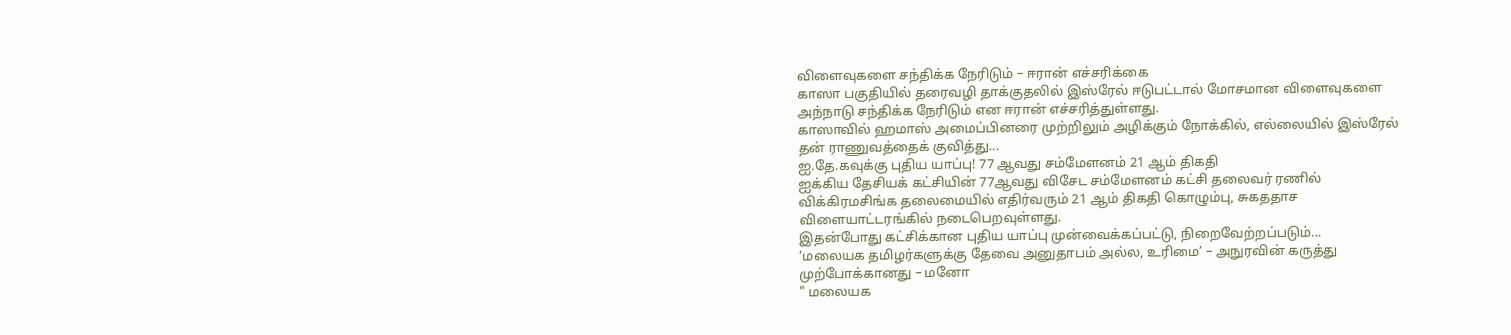விளைவுகளை சந்திக்க நேரிடும் – ஈரான் எச்சரிக்கை
காஸா பகுதியில் தரைவழி தாக்குதலில் இஸ்ரேல் ஈடுபட்டால் மோசமான விளைவுகளை அந்நாடு சந்திக்க நேரிடும் என ஈரான் எச்சரித்துள்ளது.
காஸாவில் ஹமாஸ் அமைப்பினரை முற்றிலும் அழிக்கும் நோக்கில், எல்லையில் இஸ்ரேல் தன் ராணுவத்தைக் குவித்து...
ஐ.தே.கவுக்கு புதிய யாப்பு! 77 ஆவது சம்மேளனம் 21 ஆம் திகதி
ஐக்கிய தேசியக் கட்சியின் 77ஆவது விசேட சம்மேளனம் கட்சி தலைவர் ரணில் விக்கிரமசிங்க தலைமையில் எதிர்வரும் 21 ஆம் திகதி கொழும்பு, சுகததாச விளையாட்டரங்கில் நடைபெறவுள்ளது.
இதன்போது கட்சிக்கான புதிய யாப்பு முன்வைக்கப்பட்டு, நிறைவேற்றப்படும்...
‘மலையக தமிழர்களுக்கு தேவை அனுதாபம் அல்ல, உரிமை’ – அநுரவின் கருத்து முற்போக்கானது – மனோ
" மலையக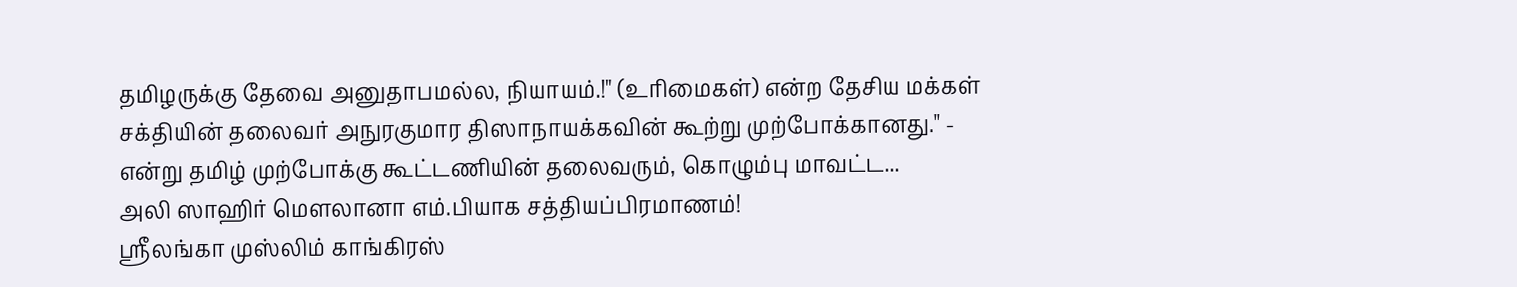தமிழருக்கு தேவை அனுதாபமல்ல, நியாயம்.!" (உரிமைகள்) என்ற தேசிய மக்கள் சக்தியின் தலைவர் அநுரகுமார திஸாநாயக்கவின் கூற்று முற்போக்கானது." - என்று தமிழ் முற்போக்கு கூட்டணியின் தலைவரும், கொழும்பு மாவட்ட...
அலி ஸாஹிர் மௌலானா எம்.பியாக சத்தியப்பிரமாணம்!
ஶ்ரீலங்கா முஸ்லிம் காங்கிரஸ்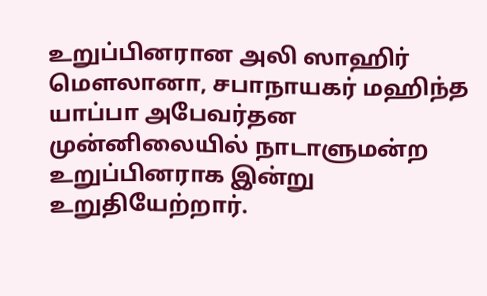உறுப்பினரான அலி ஸாஹிர் மௌலானா, சபாநாயகர் மஹிந்த யாப்பா அபேவர்தன முன்னிலையில் நாடாளுமன்ற உறுப்பினராக இன்று உறுதியேற்றார்.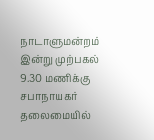நாடாளுமன்றம் இன்று முற்பகல் 9.30 மணிக்கு சபாநாயகர் தலைமையில்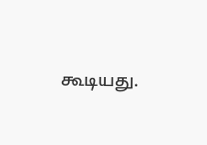கூடியது.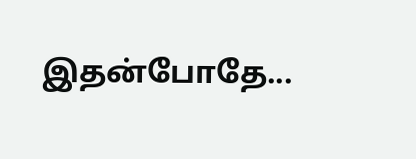இதன்போதே...